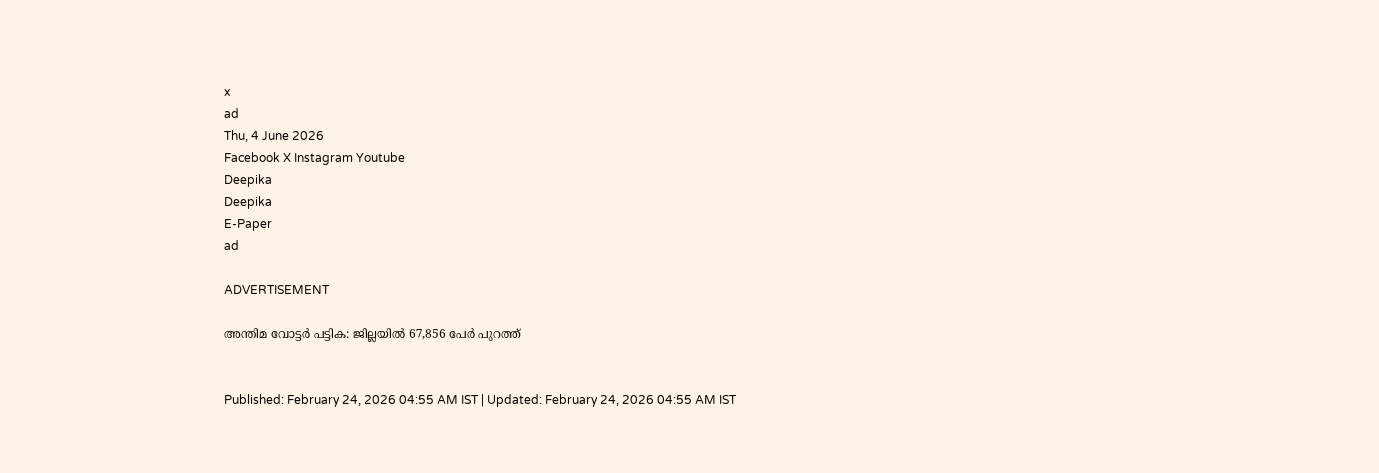x
ad
Thu, 4 June 2026
Facebook X Instagram Youtube
Deepika
Deepika
E-Paper
ad

ADVERTISEMENT

അന്തിമ വോട്ടര്‍ പട്ടിക: ജില്ലയില്‍ 67,856 പേര്‍ പുറത്ത്


Published: February 24, 2026 04:55 AM IST | Updated: February 24, 2026 04:55 AM IST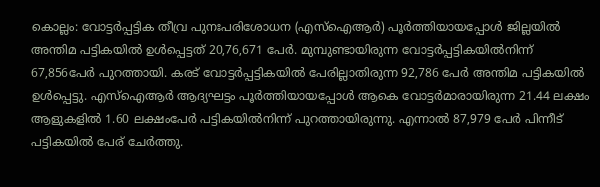കൊല്ലം: വോട്ടര്‍പ്പട്ടിക തീവ്ര പുനഃപരിശോധന (എസ്ഐആര്‍) പൂര്‍ത്തിയായപ്പോള്‍ ജില്ലയില്‍ അന്തിമ പട്ടികയില്‍ ഉള്‍പ്പെട്ടത് 20,76,671 പേര്‍. മുമ്പുണ്ടായിരുന്ന വോട്ടര്‍പ്പട്ടികയില്‍നിന്ന് 67,856പേര്‍ പുറത്തായി. കരട് വോട്ടര്‍പ്പട്ടികയില്‍ പേരില്ലാതിരുന്ന 92,786 പേര്‍ അന്തിമ പട്ടികയില്‍ ഉള്‍പ്പെട്ടു. എസ്‌ഐആര്‍ ആദ്യഘട്ടം പൂര്‍ത്തിയായപ്പോള്‍ ആകെ വോട്ടര്‍മാരായിരുന്ന 21.44 ലക്ഷം ആളുകളില്‍ 1.60 ലക്ഷംപേര്‍ പട്ടികയില്‍നിന്ന് പുറത്തായിരുന്നു. എന്നാല്‍ 87,979 പേര്‍ പിന്നീട് പട്ടികയില്‍ പേര് ചേര്‍ത്തു.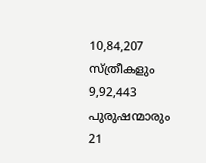10,84,207 സ്ത്രീകളും 9,92,443 പുരുഷന്മാരും 21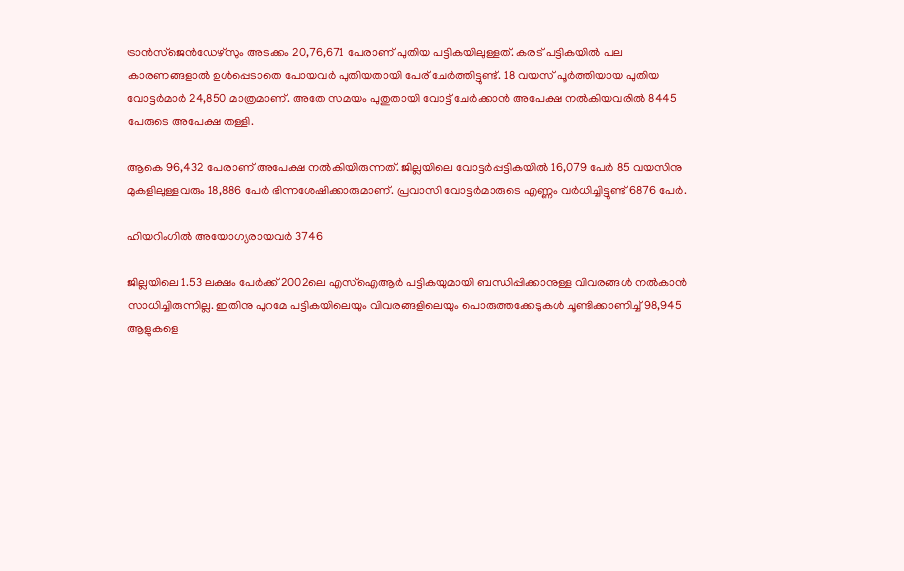ട്രാന്‍സ്‌ജെന്‍ഡേഴ്‌സും അടക്കം 20,76,671 പേരാണ് പുതിയ പട്ടികയിലുള്ളത്. കരട് പട്ടികയില്‍ പല കാരണങ്ങളാല്‍ ഉള്‍പ്പെടാതെ പോയവര്‍ പുതിയതായി പേര് ചേര്‍ത്തിട്ടുണ്ട്. 18 വയസ് പൂര്‍ത്തിയായ പുതിയ വോട്ടര്‍മാര്‍ 24,850 മാത്രമാണ്. അതേ സമയം പുതുതായി വോട്ട് ചേര്‍ക്കാന്‍ അപേക്ഷ നല്‍കിയവരില്‍ 8445 പേരുടെ അപേക്ഷ തള്ളി.

ആകെ 96,432 പേരാണ് അപേക്ഷ നല്‍കിയിരുന്നത്. ജില്ലയിലെ വോട്ടര്‍പ്പട്ടികയില്‍ 16,079 പേര്‍ 85 വയസിനു മുകളിലുള്ളവരും 18,886 പേര്‍ ഭിന്നശേഷിക്കാരുമാണ്. പ്രവാസി വോട്ടര്‍മാരുടെ എണ്ണം വര്‍ധിച്ചിട്ടുണ്ട് 6876 പേര്‍.

ഹിയറിംഗിൽ അയോഗ്യരായവര്‍ 3746

ജില്ലയിലെ 1.53 ലക്ഷം പേര്‍ക്ക് 2002ലെ എസ്ഐആര്‍ പട്ടികയുമായി ബന്ധിപ്പിക്കാനുള്ള വിവരങ്ങള്‍ നല്‍കാന്‍ സാധിച്ചിരുന്നില്ല. ഇതിനു പുറമേ പട്ടികയിലെയും വിവരങ്ങളിലെയും പൊരുത്തക്കേടുകള്‍ ചൂണ്ടിക്കാണിച്ച് 98,945 ആളുകളെ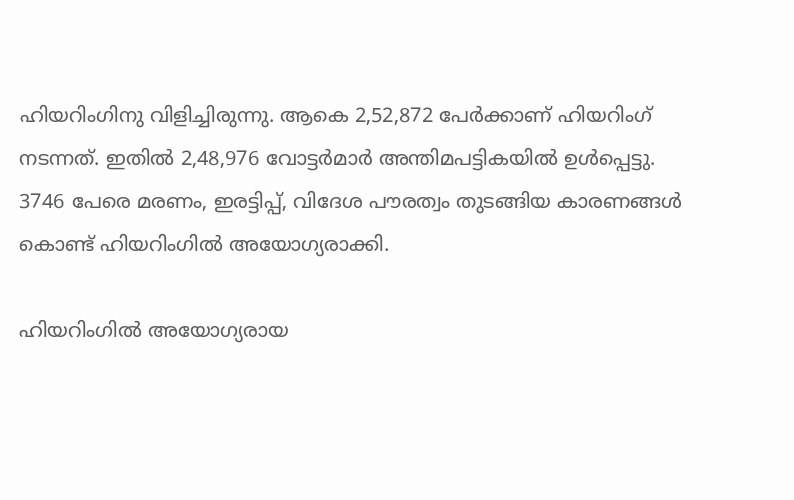ഹിയറിംഗിനു വിളിച്ചിരുന്നു. ആകെ 2,52,872 പേര്‍ക്കാണ് ഹിയറിംഗ് നടന്നത്. ഇതില്‍ 2,48,976 വോട്ടര്‍മാര്‍ അന്തിമപട്ടികയില്‍ ഉള്‍പ്പെട്ടു. 3746 പേരെ മരണം, ഇരട്ടിപ്പ്, വിദേശ പൗരത്വം തുടങ്ങിയ കാരണങ്ങള്‍ കൊണ്ട് ഹിയറിംഗിൽ അയോഗ്യരാക്കി.

ഹിയറിംഗില്‍ അയോഗ്യരായ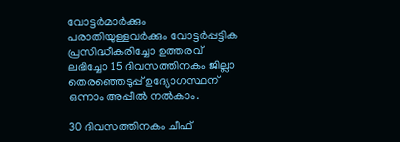വോട്ടര്‍മാര്‍ക്കും പരാതിയുള്ളവര്‍ക്കും വോട്ടര്‍പ്പട്ടിക പ്രസിദ്ധീകരിച്ചോ ഉത്തരവ് ലഭിച്ചോ 15 ദിവസത്തിനകം ജില്ലാ തെരഞ്ഞെടുപ്പ് ഉദ്യോഗസ്ഥന് ഒന്നാം അപ്പീല്‍ നല്‍കാം.

30 ദിവസത്തിനകം ചീഫ്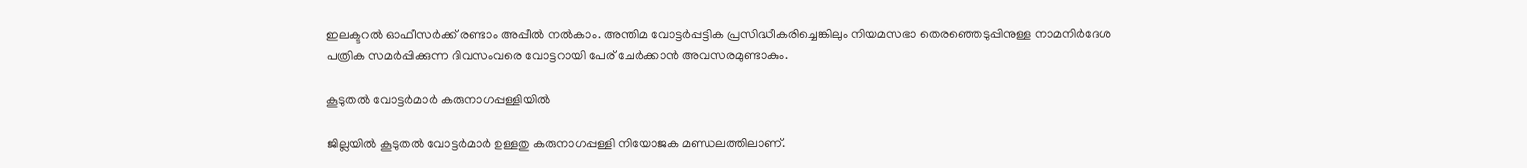ഇലക്ടറല്‍ ഓഫീസര്‍ക്ക് രണ്ടാം അപ്പീല്‍ നല്‍കാം. അന്തിമ വോട്ടര്‍പ്പട്ടിക പ്രസിദ്ധീകരിച്ചെങ്കിലും നിയമസഭാ തെരഞ്ഞെടുപ്പിനുള്ള നാമനിര്‍ദേശ പത്രിക സമര്‍പ്പിക്കുന്ന ദിവസംവരെ വോട്ടറായി പേര് ചേര്‍ക്കാന്‍ അവസരമുണ്ടാകും.

കൂടുതല്‍ വോട്ടർമാര്‍ കരുനാഗപ്പള്ളിയില്‍

ജില്ലയില്‍ കൂടുതല്‍ വോട്ടർമാര്‍ ഉള്ളതു കരുനാഗപ്പള്ളി നിയോജക മണ്ഡലത്തിലാണ്.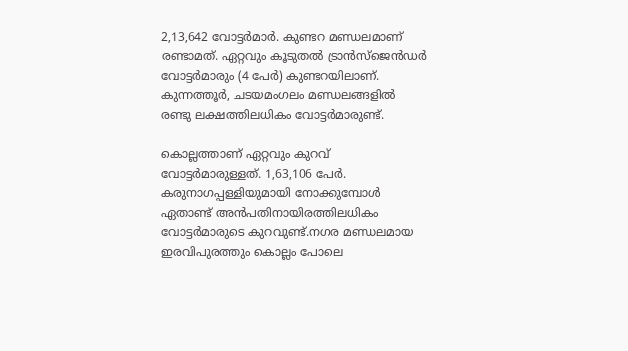2,13,642 വോട്ടർമാര്‍. കുണ്ടറ മണ്ഡലമാണ് രണ്ടാമത്. ഏറ്റവും കൂടുതല്‍ ട്രാന്‍സ്‌ജെന്‍ഡര്‍ വോട്ടർമാരും (4 പേര്‍) കുണ്ടറയിലാണ്. കുന്നത്തൂര്‍, ചടയമംഗലം മണ്ഡലങ്ങളില്‍ രണ്ടു ലക്ഷത്തിലധികം വോട്ടർമാരുണ്ട്.

കൊല്ലത്താണ് ഏറ്റവും കുറവ് വോട്ടർമാരുള്ളത്. 1,63,106 പേര്‍. കരുനാഗപ്പള്ളിയുമായി നോക്കുമ്പോള്‍ ഏതാണ്ട് അന്‍പതിനായിരത്തിലധികം വോട്ടർമാരുടെ കുറവുണ്ട്.നഗര മണ്ഡലമായ ഇരവിപുരത്തും കൊല്ലം പോലെ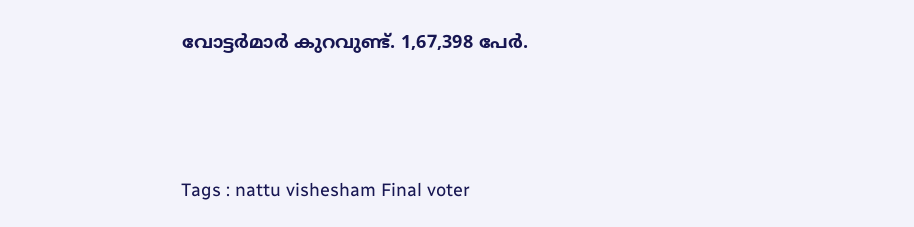വോട്ടർമാര്‍ കുറവുണ്ട്. 1,67,398 പേര്‍.





Tags : nattu vishesham Final voter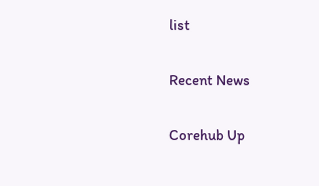list

Recent News

Corehub Up